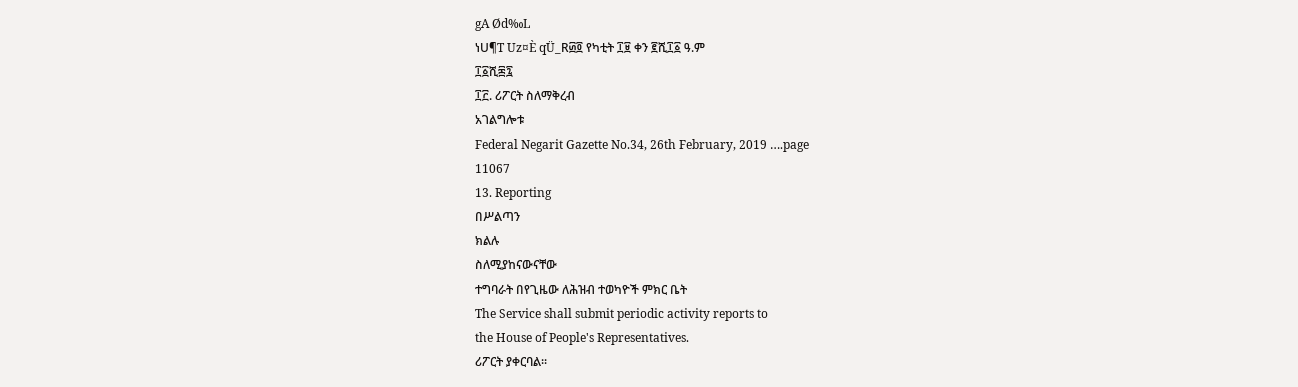gA Ød‰L
ነU¶T Uz¤È qÜ_R፴፬ የካቲት ፲፱ ቀን ፪ሺ፲፩ ዓ.ም
፲፩ሺ፷፯
፲፫. ሪፖርት ስለማቅረብ
አገልግሎቱ
Federal Negarit Gazette No.34, 26th February, 2019 ….page
11067
13. Reporting
በሥልጣን
ክልሉ
ስለሚያከናውናቸው
ተግባራት በየጊዜው ለሕዝብ ተወካዮች ምክር ቤት
The Service shall submit periodic activity reports to
the House of People's Representatives.
ሪፖርት ያቀርባል፡፡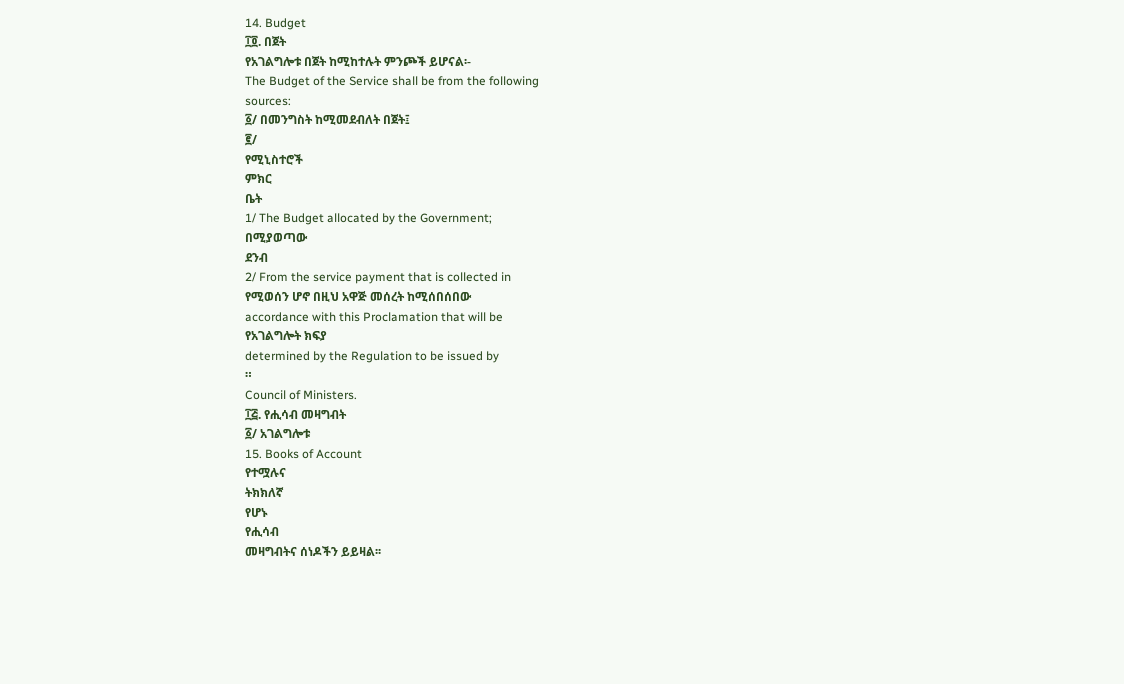14. Budget
፲፬. በጀት
የአገልግሎቱ በጀት ከሚከተሉት ምንጮች ይሆናል፡-
The Budget of the Service shall be from the following
sources:
፩/ በመንግስት ከሚመደብለት በጀት፤
፪/
የሚኒስተሮች
ምክር
ቤት
1/ The Budget allocated by the Government;
በሚያወጣው
ደንብ
2/ From the service payment that is collected in
የሚወሰን ሆኖ በዚህ አዋጅ መሰረት ከሚሰበሰበው
accordance with this Proclamation that will be
የአገልግሎት ክፍያ
determined by the Regulation to be issued by
።
Council of Ministers.
፲፭. የሒሳብ መዛግብት
፩/ አገልግሎቱ
15. Books of Account
የተሟሉና
ትክክለኛ
የሆኑ
የሒሳብ
መዛግብትና ሰነዶችን ይይዛል፡፡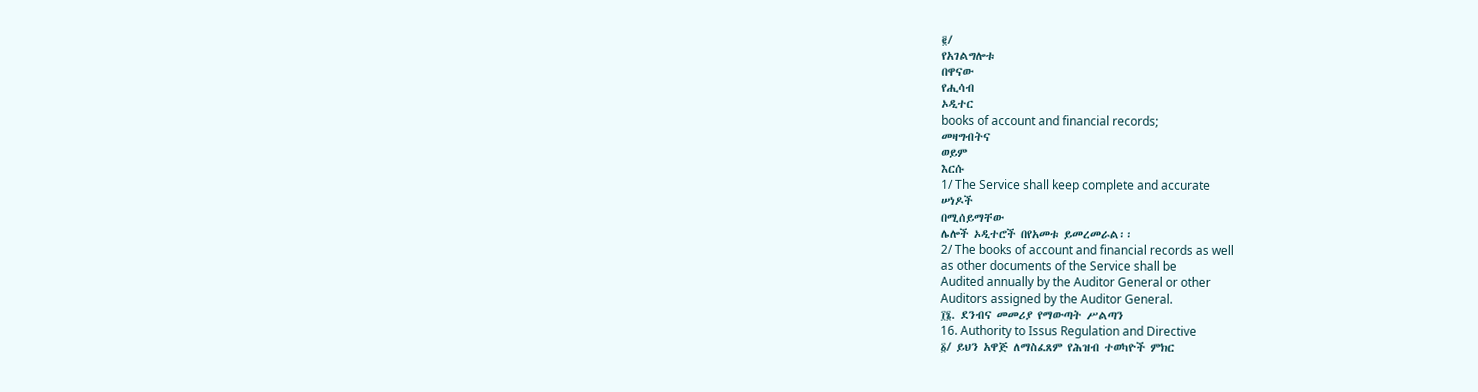፪/
የአገልግሎቱ
በዋናው
የሒሳብ
ኦዲተር
books of account and financial records;
መዛግብትና
ወይም
እርሱ
1/ The Service shall keep complete and accurate
ሠነዶች
በሚሰይማቸው
ሌሎች ኦዲተሮች በየአመቱ ይመረመራል፡፡
2/ The books of account and financial records as well
as other documents of the Service shall be
Audited annually by the Auditor General or other
Auditors assigned by the Auditor General.
፲፮. ደንብና መመሪያ የማውጣት ሥልጣን
16. Authority to Issus Regulation and Directive
፩/ ይህን አዋጅ ለማስፈጸም የሕዝብ ተወካዮች ምክር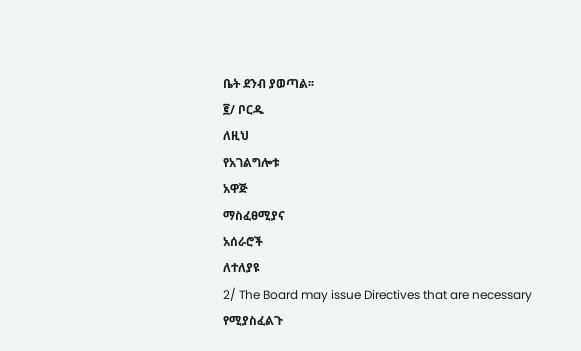ቤት ደንብ ያወጣል፡፡
፪/ ቦርዱ
ለዚህ
የአገልግሎቱ
አዋጅ
ማስፈፀሚያና
አሰራሮች
ለተለያዩ
2/ The Board may issue Directives that are necessary
የሚያስፈልጉ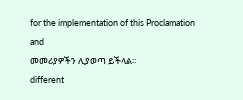for the implementation of this Proclamation and
መመሪያዎችን ሊያወጣ ይችላል፡፡
different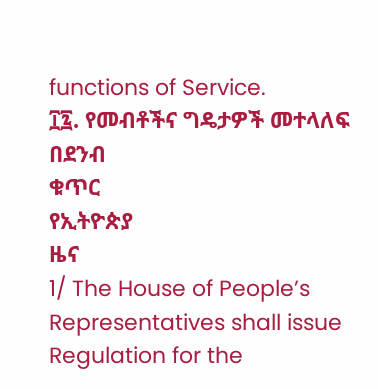functions of Service.
፲፯. የመብቶችና ግዴታዎች መተላለፍ
በደንብ
ቁጥር
የኢትዮጵያ
ዜና
1/ The House of People’s Representatives shall issue
Regulation for the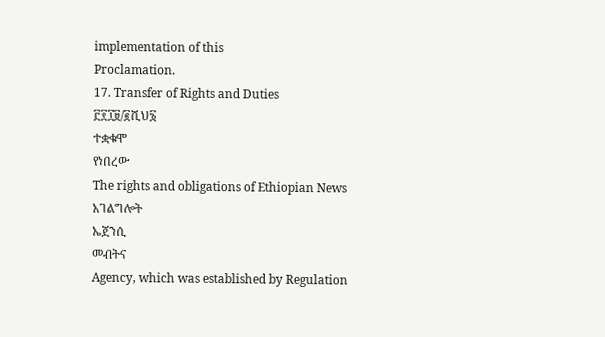implementation of this
Proclamation.
17. Transfer of Rights and Duties
፫፻፲፱/፪ሺህ፮
ተቋቁሞ
የነበረው
The rights and obligations of Ethiopian News
አገልግሎት
ኤጀንሲ
መብትና
Agency, which was established by Regulation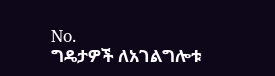No.
ግዴታዎች ለአገልግሎቱ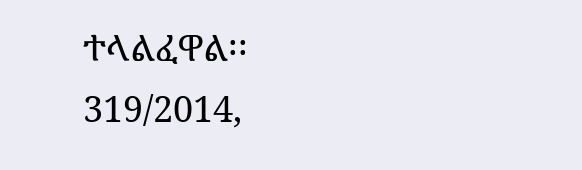ተላልፈዋል፡፡
319/2014,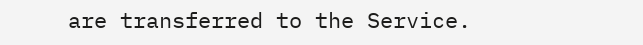are transferred to the Service.